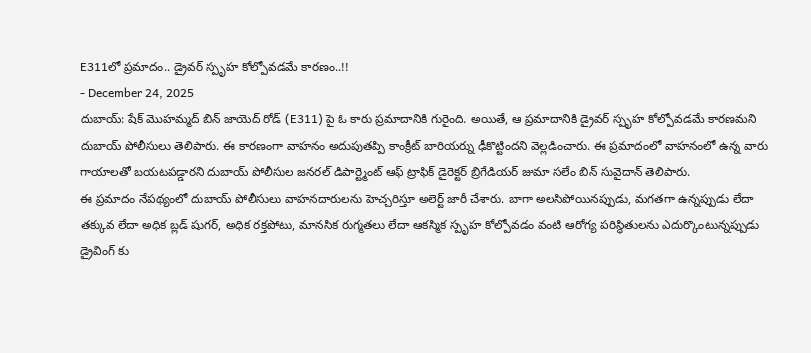E311లో ప్రమాదం.. డ్రైవర్ స్పృహ కోల్పోవడమే కారణం..!!
- December 24, 2025
దుబాయ్: షేక్ మొహమ్మద్ బిన్ జాయెద్ రోడ్ (E311) పై ఓ కారు ప్రమాదానికి గురైంది. అయితే, ఆ ప్రమాదానికి డ్రైవర్ స్పృహ కోల్పోవడమే కారణమని దుబాయ్ పోలీసులు తెలిపారు. ఈ కారణంగా వాహనం అదుపుతప్పి కాంక్రీట్ బారియర్ను ఢీకొట్టిందని వెల్లడించారు. ఈ ప్రమాదంలో వాహనంలో ఉన్న వారు గాయాలతో బయటపడ్డారని దుబాయ్ పోలీసుల జనరల్ డిపార్ట్మెంట్ ఆఫ్ ట్రాఫిక్ డైరెక్టర్ బ్రిగేడియర్ జుమా సలేం బిన్ సువైదాన్ తెలిపారు.
ఈ ప్రమాదం నేపథ్యంలో దుబాయ్ పోలీసులు వాహనదారులను హెచ్చరిస్తూ అలెర్ట్ జారీ చేశారు. బాగా అలసిపోయినప్పుడు, మగతగా ఉన్నప్పుడు లేదా తక్కువ లేదా అధిక బ్లడ్ షుగర్, అధిక రక్తపోటు, మానసిక రుగ్మతలు లేదా ఆకస్మిక స్పృహ కోల్పోవడం వంటి ఆరోగ్య పరిస్థితులను ఎదుర్కొంటున్నప్పుడు డ్రైవింగ్ కు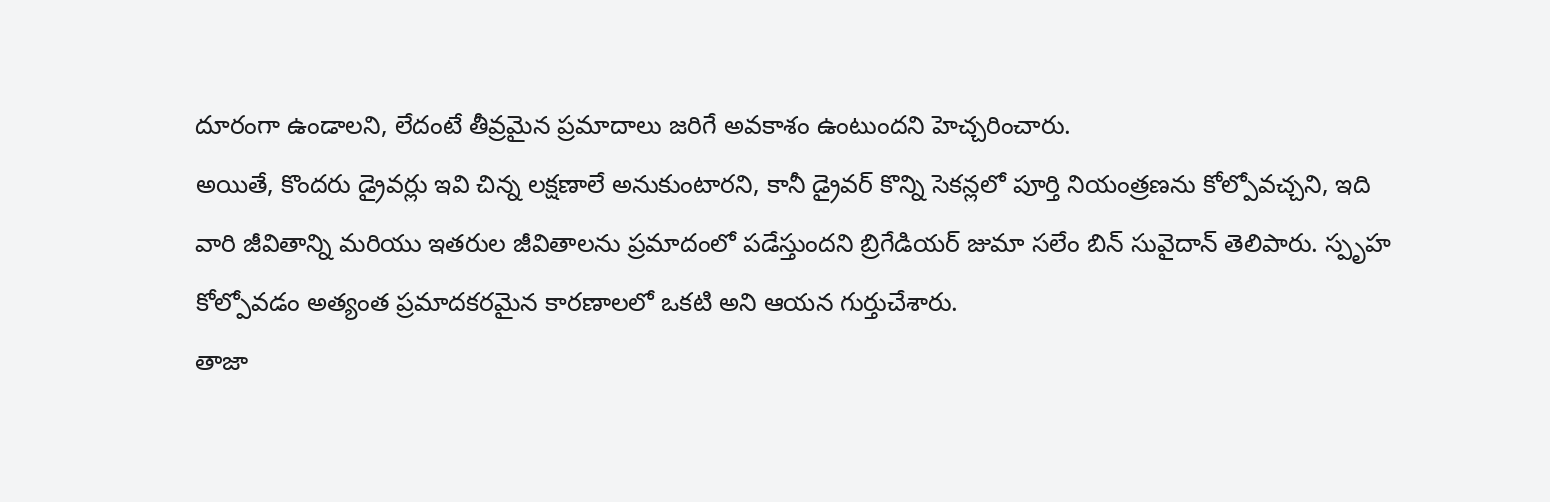దూరంగా ఉండాలని, లేదంటే తీవ్రమైన ప్రమాదాలు జరిగే అవకాశం ఉంటుందని హెచ్చరించారు.
అయితే, కొందరు డ్రైవర్లు ఇవి చిన్న లక్షణాలే అనుకుంటారని, కానీ డ్రైవర్ కొన్ని సెకన్లలో పూర్తి నియంత్రణను కోల్పోవచ్చని, ఇది వారి జీవితాన్ని మరియు ఇతరుల జీవితాలను ప్రమాదంలో పడేస్తుందని బ్రిగేడియర్ జుమా సలేం బిన్ సువైదాన్ తెలిపారు. స్పృహ కోల్పోవడం అత్యంత ప్రమాదకరమైన కారణాలలో ఒకటి అని ఆయన గుర్తుచేశారు.
తాజా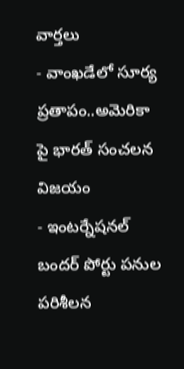వార్తలు
- వాంఖడేలో సూర్య ప్రతాపం..అమెరికా పై భారత్ సంచలన విజయం
- ఇంటర్నేషనల్ బందర్ పోర్టు పనుల పరిశీలన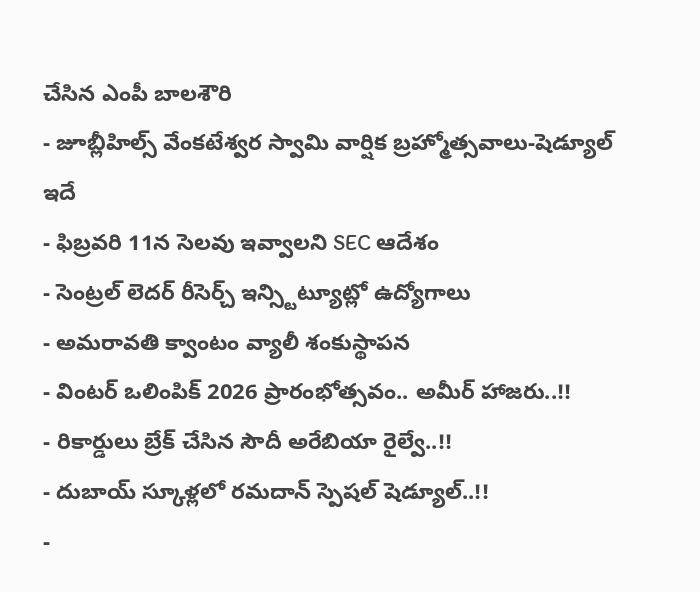చేసిన ఎంపీ బాలశౌరి
- జూబ్లీహిల్స్ వేంకటేశ్వర స్వామి వార్షిక బ్రహ్మోత్సవాలు-షెడ్యూల్ ఇదే
- ఫిబ్రవరి 11న సెలవు ఇవ్వాలని SEC ఆదేశం
- సెంట్రల్ లెదర్ రీసెర్చ్ ఇన్స్టిట్యూట్లో ఉద్యోగాలు
- అమరావతి క్వాంటం వ్యాలీ శంకుస్థాపన
- వింటర్ ఒలింపిక్ 2026 ప్రారంభోత్సవం.. అమీర్ హాజరు..!!
- రికార్డులు బ్రేక్ చేసిన సౌదీ అరేబియా రైల్వే..!!
- దుబాయ్ స్కూళ్లలో రమదాన్ స్పెషల్ షెడ్యూల్..!!
-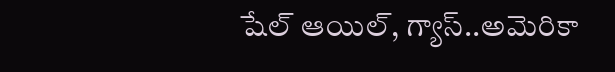షేల్ ఆయిల్, గ్యాస్..అమెరికా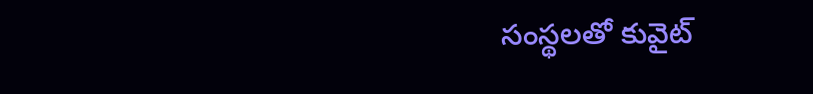సంస్థలతో కువైట్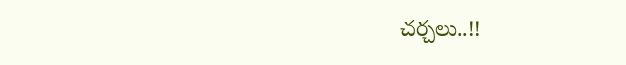చర్చలు..!!